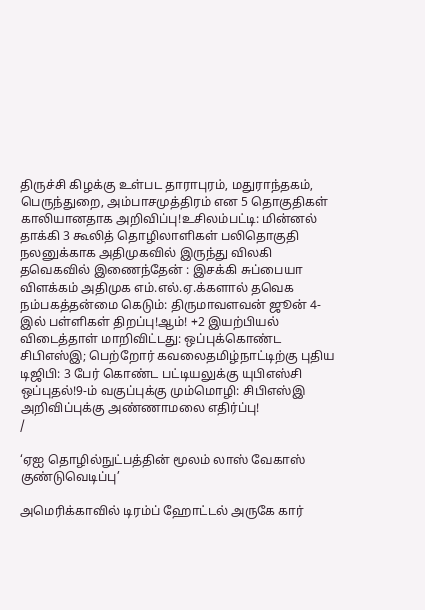திருச்சி கிழக்கு உள்பட தாராபுரம், மதுராந்தகம், பெருந்துறை, அம்பாசமுத்திரம் என 5 தொகுதிகள் காலியானதாக அறிவிப்பு!உசிலம்பட்டி: மின்னல் தாக்கி 3 கூலித் தொழிலாளிகள் பலிதொகுதி நலனுக்காக அதிமுகவில் இருந்து விலகி தவெகவில் இணைந்தேன் : இசக்கி சுப்பையா விளக்கம் அதிமுக எம்.எல்.ஏ.க்களால் தவெக நம்பகத்தன்மை கெடும்: திருமாவளவன் ஜூன் 4-இல் பள்ளிகள் திறப்பு!ஆம்! +2 இயற்பியல் விடைத்தாள் மாறிவிட்டது: ஒப்புக்கொண்ட சிபிஎஸ்இ; பெற்றோர் கவலைதமிழ்நாட்டிற்கு புதிய டிஜிபி: 3 பேர் கொண்ட பட்டியலுக்கு யுபிஎஸ்சி ஒப்புதல்!9-ம் வகுப்புக்கு மும்மொழி: சிபிஎஸ்இ அறிவிப்புக்கு அண்ணாமலை எதிர்ப்பு!
/

‘ஏஐ தொழில்நுட்பத்தின் மூலம் லாஸ் வேகாஸ் குண்டுவெடிப்பு’

அமெரிக்காவில் டிரம்ப் ஹோட்டல் அருகே கார்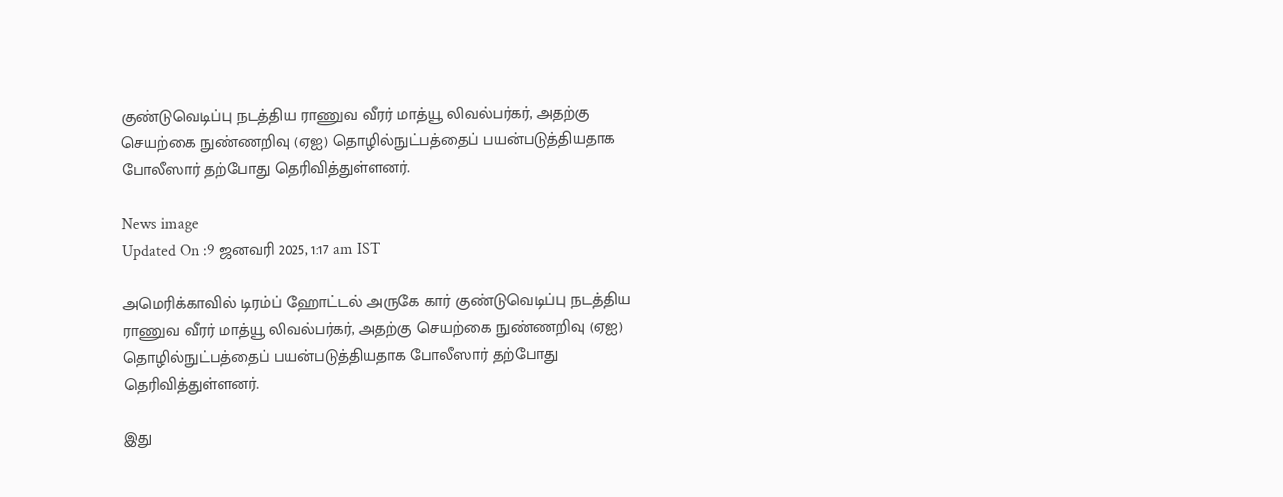குண்டுவெடிப்பு நடத்திய ராணுவ வீரர் மாத்யூ லிவல்பர்கர், அதற்கு செயற்கை நுண்ணறிவு (ஏஐ) தொழில்நுட்பத்தைப் பயன்படுத்தியதாக போலீஸார் தற்போது தெரிவித்துள்ளனர்.

News image
Updated On :9 ஜனவரி 2025, 1:17 am IST

அமெரிக்காவில் டிரம்ப் ஹோட்டல் அருகே கார் குண்டுவெடிப்பு நடத்திய ராணுவ வீரர் மாத்யூ லிவல்பர்கர், அதற்கு செயற்கை நுண்ணறிவு (ஏஐ) தொழில்நுட்பத்தைப் பயன்படுத்தியதாக போலீஸார் தற்போது தெரிவித்துள்ளனர்.

இது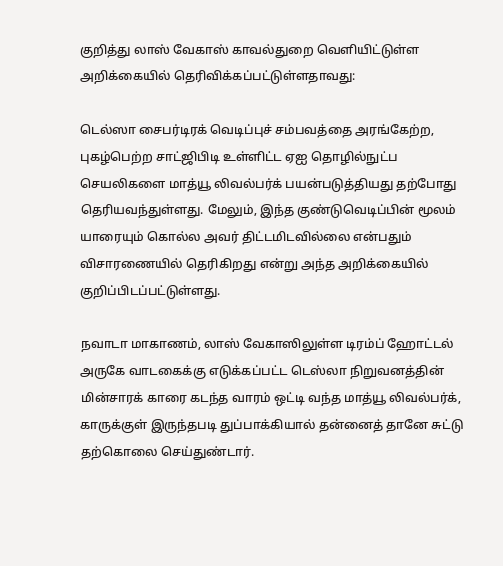குறித்து லாஸ் வேகாஸ் காவல்துறை வெளியிட்டுள்ள அறிக்கையில் தெரிவிக்கப்பட்டுள்ளதாவது:

டெல்ஸா சைபர்டிரக் வெடிப்புச் சம்பவத்தை அரங்கேற்ற, புகழ்பெற்ற சாட்ஜிபிடி உள்ளிட்ட ஏஐ தொழில்நுட்ப செயலிகளை மாத்யூ லிவல்பர்க் பயன்படுத்தியது தற்போது தெரியவந்துள்ளது. மேலும், இந்த குண்டுவெடிப்பின் மூலம் யாரையும் கொல்ல அவர் திட்டமிடவில்லை என்பதும் விசாரணையில் தெரிகிறது என்று அந்த அறிக்கையில் குறிப்பிடப்பட்டுள்ளது.

நவாடா மாகாணம், லாஸ் வேகாஸிலுள்ள டிரம்ப் ஹோட்டல் அருகே வாடகைக்கு எடுக்கப்பட்ட டெஸ்லா நிறுவனத்தின் மின்சாரக் காரை கடந்த வாரம் ஒட்டி வந்த மாத்யூ லிவல்பர்க், காருக்குள் இருந்தபடி துப்பாக்கியால் தன்னைத் தானே சுட்டு தற்கொலை செய்துண்டார்.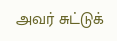அவர் சுட்டுக்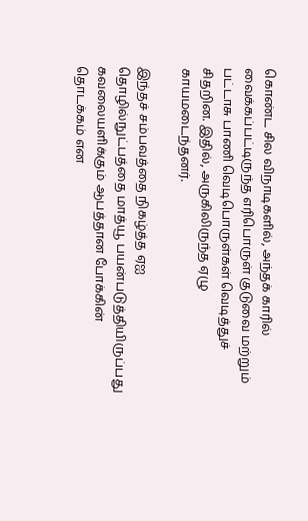கொண்ட சில விநாடிகளில், அந்தக் காரில் வைக்கப்பட்டிருந்த எரிபொருள் குடுவை மற்றும் பட்டாசு பாணி வெடிபொருள்கள் வெடித்துச் சிதறின. இதில், அருகிலிருந்த ஏழு காயமடைந்தனர்.

இந்தச் சம்பவத்தை நிகழ்த்த ஏஐ தொழில்நுட்பத்தை மாத்யூ பயன்படுத்தியிருப்பது கவலையளிக்கும் ஆபத்தான போக்கின் தொடக்கம் என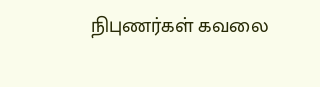நிபுணர்கள் கவலை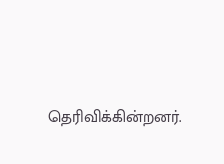தெரிவிக்கின்றனர்.